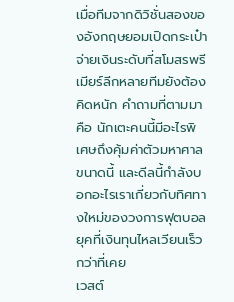เมื่อทีมจากดิวิชั่นสองของอังกฤษยอมเปิดกระเป๋าจ่ายเงินระดับที่สโมสรพรีเมียร์ลีกหลายทีมยังต้องคิดหนัก คำถามที่ตามมาคือ นักเตะคนนี้มีอะไรพิเศษถึงคุ้มค่าตัวมหาศาลขนาดนี้ และดีลนี้กำลังบอกอะไรเราเกี่ยวกับทิศทางใหม่ของวงการฟุตบอลยุคที่เงินทุนไหลเวียนเร็วกว่าที่เคย
เวสต์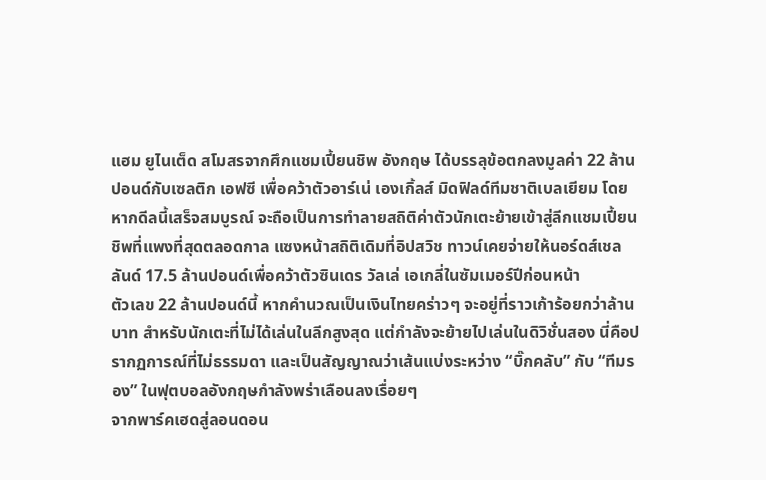แฮม ยูไนเต็ด สโมสรจากศึกแชมเปี้ยนชิพ อังกฤษ ได้บรรลุข้อตกลงมูลค่า 22 ล้านปอนด์กับเซลติก เอฟซี เพื่อคว้าตัวอาร์เน่ เองเกิ้ลส์ มิดฟิลด์ทีมชาติเบลเยียม โดยหากดีลนี้เสร็จสมบูรณ์ จะถือเป็นการทำลายสถิติค่าตัวนักเตะย้ายเข้าสู่ลีกแชมเปี้ยนชิพที่แพงที่สุดตลอดกาล แซงหน้าสถิติเดิมที่อิปสวิช ทาวน์เคยจ่ายให้นอร์ดส์เชลลันด์ 17.5 ล้านปอนด์เพื่อคว้าตัวซินเดร วัลเล่ เอเกลี่ในซัมเมอร์ปีก่อนหน้า
ตัวเลข 22 ล้านปอนด์นี้ หากคำนวณเป็นเงินไทยคร่าวๆ จะอยู่ที่ราวเก้าร้อยกว่าล้านบาท สำหรับนักเตะที่ไม่ได้เล่นในลีกสูงสุด แต่กำลังจะย้ายไปเล่นในดิวิชั่นสอง นี่คือปรากฏการณ์ที่ไม่ธรรมดา และเป็นสัญญาณว่าเส้นแบ่งระหว่าง “บิ๊กคลับ” กับ “ทีมรอง” ในฟุตบอลอังกฤษกำลังพร่าเลือนลงเรื่อยๆ
จากพาร์คเฮดสู่ลอนดอน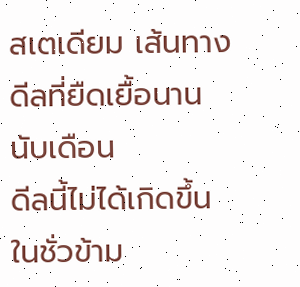สเตเดียม เส้นทางดีลที่ยืดเยื้อนานนับเดือน
ดีลนี้ไม่ได้เกิดขึ้นในชั่วข้าม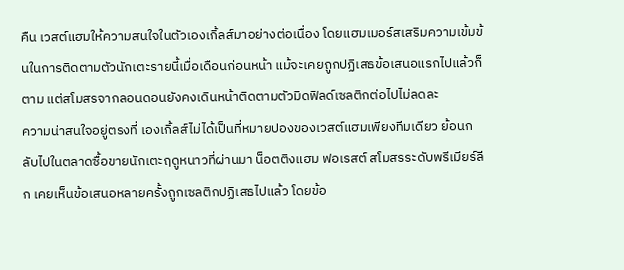คืน เวสต์แฮมให้ความสนใจในตัวเองเกิ้ลส์มาอย่างต่อเนื่อง โดยแฮมเมอร์สเสริมความเข้มข้นในการติดตามตัวนักเตะรายนี้เมื่อเดือนก่อนหน้า แม้จะเคยถูกปฏิเสธข้อเสนอแรกไปแล้วก็ตาม แต่สโมสรจากลอนดอนยังคงเดินหน้าติดตามตัวมิดฟิลด์เซลติกต่อไปไม่ลดละ
ความน่าสนใจอยู่ตรงที่ เองเกิ้ลส์ไม่ได้เป็นที่หมายปองของเวสต์แฮมเพียงทีมเดียว ย้อนกลับไปในตลาดซื้อขายนักเตะฤดูหนาวที่ผ่านมา น็อตติงแฮม ฟอเรสต์ สโมสรระดับพรีเมียร์ลีก เคยเห็นข้อเสนอหลายครั้งถูกเซลติกปฏิเสธไปแล้ว โดยข้อ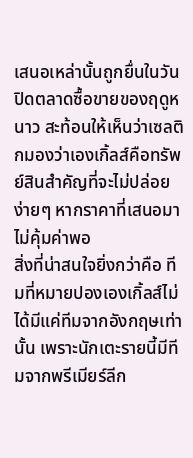เสนอเหล่านั้นถูกยื่นในวันปิดตลาดซื้อขายของฤดูหนาว สะท้อนให้เห็นว่าเซลติกมองว่าเองเกิ้ลส์คือทรัพย์สินสำคัญที่จะไม่ปล่อยง่ายๆ หากราคาที่เสนอมาไม่คุ้มค่าพอ
สิ่งที่น่าสนใจยิ่งกว่าคือ ทีมที่หมายปองเองเกิ้ลส์ไม่ได้มีแค่ทีมจากอังกฤษเท่านั้น เพราะนักเตะรายนี้มีทีมจากพรีเมียร์ลีก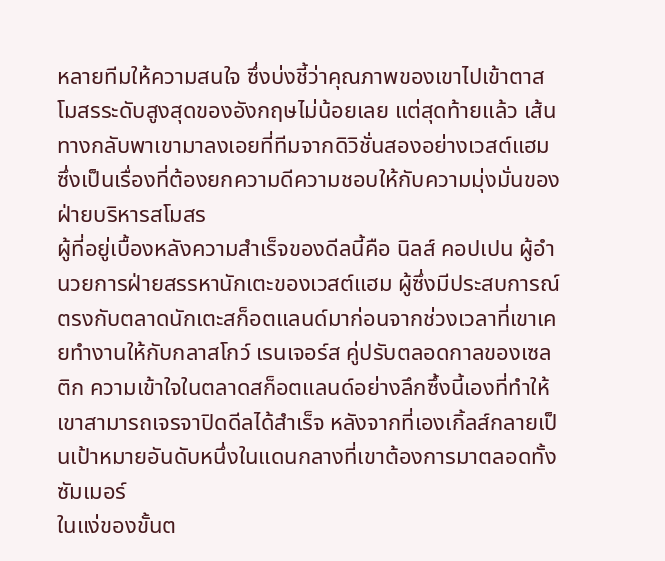หลายทีมให้ความสนใจ ซึ่งบ่งชี้ว่าคุณภาพของเขาไปเข้าตาสโมสรระดับสูงสุดของอังกฤษไม่น้อยเลย แต่สุดท้ายแล้ว เส้นทางกลับพาเขามาลงเอยที่ทีมจากดิวิชั่นสองอย่างเวสต์แฮม ซึ่งเป็นเรื่องที่ต้องยกความดีความชอบให้กับความมุ่งมั่นของฝ่ายบริหารสโมสร
ผู้ที่อยู่เบื้องหลังความสำเร็จของดีลนี้คือ นิลส์ คอปเปน ผู้อำนวยการฝ่ายสรรหานักเตะของเวสต์แฮม ผู้ซึ่งมีประสบการณ์ตรงกับตลาดนักเตะสก็อตแลนด์มาก่อนจากช่วงเวลาที่เขาเคยทำงานให้กับกลาสโกว์ เรนเจอร์ส คู่ปรับตลอดกาลของเซลติก ความเข้าใจในตลาดสก็อตแลนด์อย่างลึกซึ้งนี้เองที่ทำให้เขาสามารถเจรจาปิดดีลได้สำเร็จ หลังจากที่เองเกิ้ลส์กลายเป็นเป้าหมายอันดับหนึ่งในแดนกลางที่เขาต้องการมาตลอดทั้งซัมเมอร์
ในแง่ของขั้นต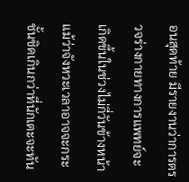อนสุดท้าย มีรายงานว่าการตรวจร่างกายทางการแพทย์จะเกิดขึ้นในช่วงไม่กี่วันข้างหน้า แม้ว่าจังหวะเวลาอาจจะกระชั้นชิดเกินกว่าที่นักเตะจะทัน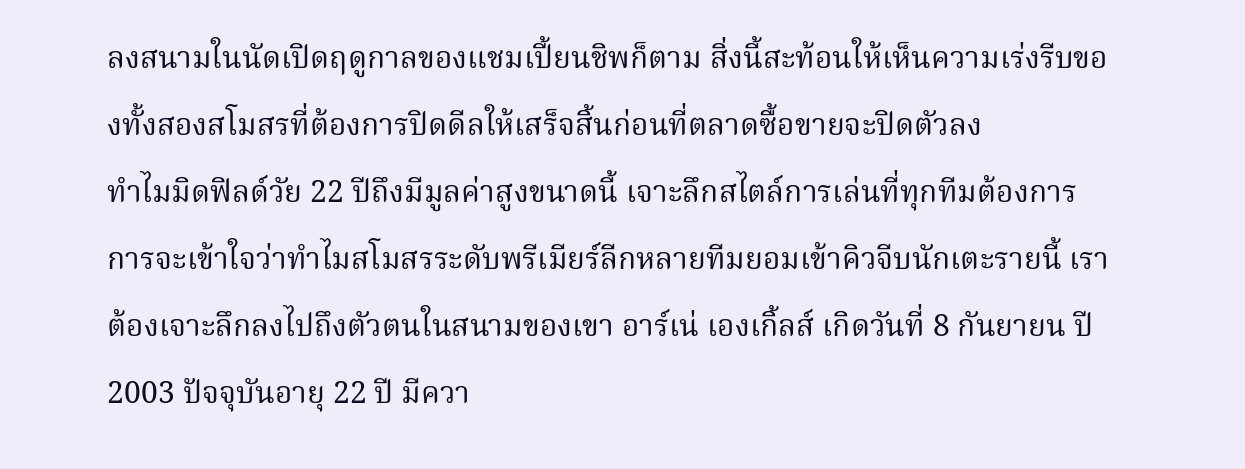ลงสนามในนัดเปิดฤดูกาลของแชมเปี้ยนชิพก็ตาม สิ่งนี้สะท้อนให้เห็นความเร่งรีบของทั้งสองสโมสรที่ต้องการปิดดีลให้เสร็จสิ้นก่อนที่ตลาดซื้อขายจะปิดตัวลง
ทำไมมิดฟิลด์วัย 22 ปีถึงมีมูลค่าสูงขนาดนี้ เจาะลึกสไตล์การเล่นที่ทุกทีมต้องการ
การจะเข้าใจว่าทำไมสโมสรระดับพรีเมียร์ลีกหลายทีมยอมเข้าคิวจีบนักเตะรายนี้ เราต้องเจาะลึกลงไปถึงตัวตนในสนามของเขา อาร์เน่ เองเกิ้ลส์ เกิดวันที่ 8 กันยายน ปี 2003 ปัจจุบันอายุ 22 ปี มีควา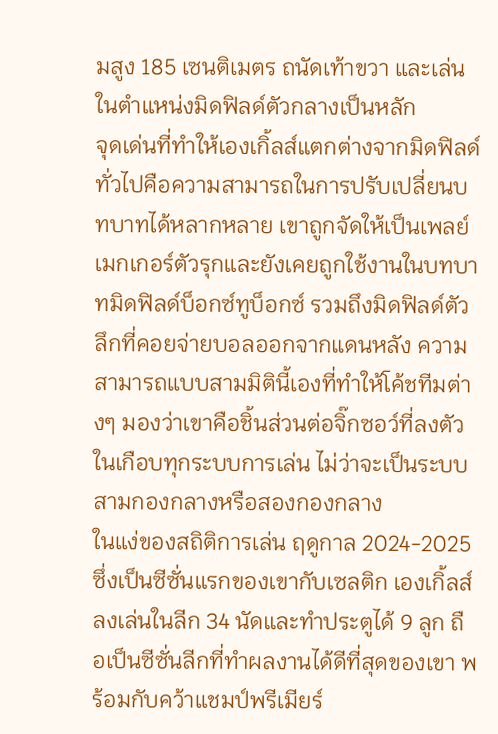มสูง 185 เซนติเมตร ถนัดเท้าขวา และเล่นในตำแหน่งมิดฟิลด์ตัวกลางเป็นหลัก
จุดเด่นที่ทำให้เองเกิ้ลส์แตกต่างจากมิดฟิลด์ทั่วไปคือความสามารถในการปรับเปลี่ยนบทบาทได้หลากหลาย เขาถูกจัดให้เป็นเพลย์เมกเกอร์ตัวรุกและยังเคยถูกใช้งานในบทบาทมิดฟิลด์บ็อกซ์ทูบ็อกซ์ รวมถึงมิดฟิลด์ตัวลึกที่คอยจ่ายบอลออกจากแดนหลัง ความสามารถแบบสามมิตินี้เองที่ทำให้โค้ชทีมต่างๆ มองว่าเขาคือชิ้นส่วนต่อจิ๊กซอว์ที่ลงตัวในเกือบทุกระบบการเล่น ไม่ว่าจะเป็นระบบสามกองกลางหรือสองกองกลาง
ในแง่ของสถิติการเล่น ฤดูกาล 2024-2025 ซึ่งเป็นซีซั่นแรกของเขากับเซลติก เองเกิ้ลส์ลงเล่นในลีก 34 นัดและทำประตูได้ 9 ลูก ถือเป็นซีซั่นลีกที่ทำผลงานได้ดีที่สุดของเขา พร้อมกับคว้าแชมป์พรีเมียร์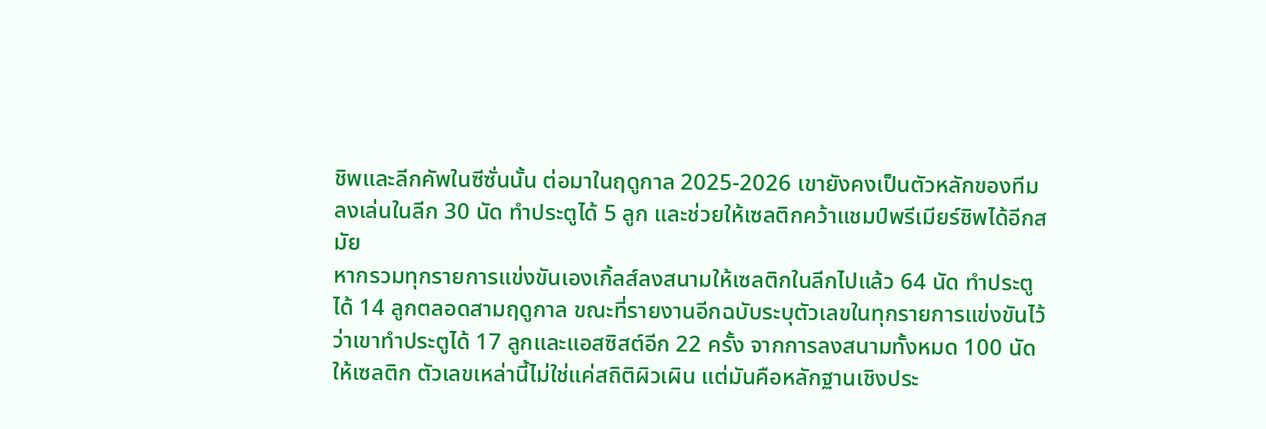ชิพและลีกคัพในซีซั่นนั้น ต่อมาในฤดูกาล 2025-2026 เขายังคงเป็นตัวหลักของทีม ลงเล่นในลีก 30 นัด ทำประตูได้ 5 ลูก และช่วยให้เซลติกคว้าแชมป์พรีเมียร์ชิพได้อีกสมัย
หากรวมทุกรายการแข่งขันเองเกิ้ลส์ลงสนามให้เซลติกในลีกไปแล้ว 64 นัด ทำประตูได้ 14 ลูกตลอดสามฤดูกาล ขณะที่รายงานอีกฉบับระบุตัวเลขในทุกรายการแข่งขันไว้ว่าเขาทำประตูได้ 17 ลูกและแอสซิสต์อีก 22 ครั้ง จากการลงสนามทั้งหมด 100 นัดให้เซลติก ตัวเลขเหล่านี้ไม่ใช่แค่สถิติผิวเผิน แต่มันคือหลักฐานเชิงประ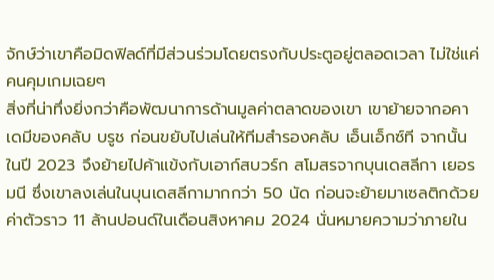จักษ์ว่าเขาคือมิดฟิลด์ที่มีส่วนร่วมโดยตรงกับประตูอยู่ตลอดเวลา ไม่ใช่แค่คนคุมเกมเฉยๆ
สิ่งที่น่าทึ่งยิ่งกว่าคือพัฒนาการด้านมูลค่าตลาดของเขา เขาย้ายจากอคาเดมีของคลับ บรูช ก่อนขยับไปเล่นให้ทีมสำรองคลับ เอ็นเอ็กซ์ที จากนั้นในปี 2023 จึงย้ายไปค้าแข้งกับเอาก์สบวร์ก สโมสรจากบุนเดสลีกา เยอรมนี ซึ่งเขาลงเล่นในบุนเดสลีกามากกว่า 50 นัด ก่อนจะย้ายมาเซลติกด้วยค่าตัวราว 11 ล้านปอนด์ในเดือนสิงหาคม 2024 นั่นหมายความว่าภายใน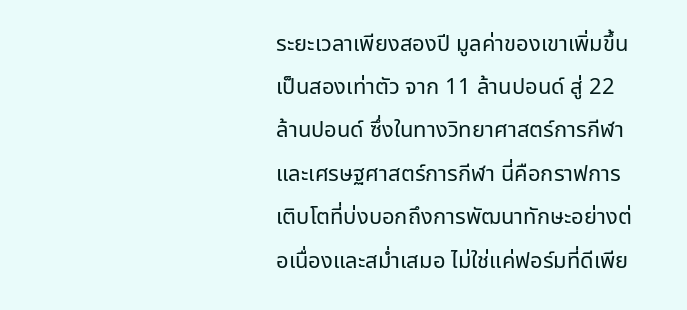ระยะเวลาเพียงสองปี มูลค่าของเขาเพิ่มขึ้นเป็นสองเท่าตัว จาก 11 ล้านปอนด์ สู่ 22 ล้านปอนด์ ซึ่งในทางวิทยาศาสตร์การกีฬาและเศรษฐศาสตร์การกีฬา นี่คือกราฟการเติบโตที่บ่งบอกถึงการพัฒนาทักษะอย่างต่อเนื่องและสม่ำเสมอ ไม่ใช่แค่ฟอร์มที่ดีเพีย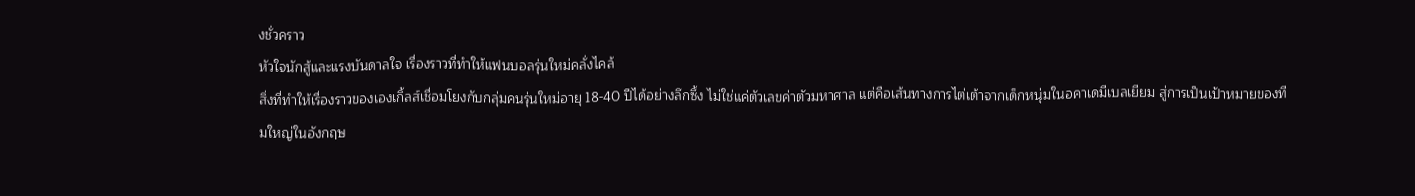งชั่วคราว
หัวใจนักสู้และแรงบันดาลใจ เรื่องราวที่ทำให้แฟนบอลรุ่นใหม่คลั่งไคล้
สิ่งที่ทำให้เรื่องราวของเองเกิ้ลส์เชื่อมโยงกับกลุ่มคนรุ่นใหม่อายุ 18-40 ปีได้อย่างลึกซึ้ง ไม่ใช่แค่ตัวเลขค่าตัวมหาศาล แต่คือเส้นทางการไต่เต้าจากเด็กหนุ่มในอคาเดมีเบลเยียม สู่การเป็นเป้าหมายของทีมใหญ่ในอังกฤษ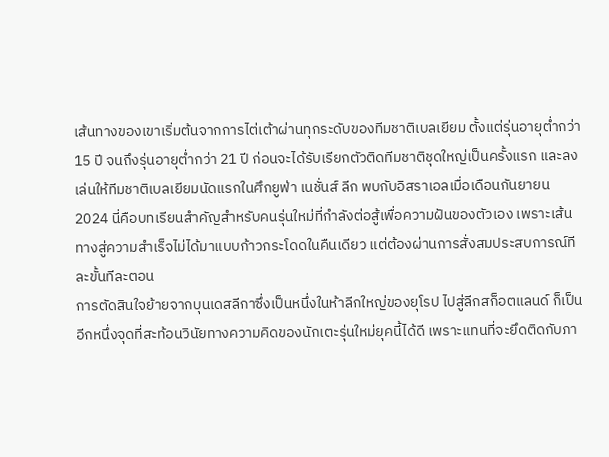เส้นทางของเขาเริ่มต้นจากการไต่เต้าผ่านทุกระดับของทีมชาติเบลเยียม ตั้งแต่รุ่นอายุต่ำกว่า 15 ปี จนถึงรุ่นอายุต่ำกว่า 21 ปี ก่อนจะได้รับเรียกตัวติดทีมชาติชุดใหญ่เป็นครั้งแรก และลงเล่นให้ทีมชาติเบลเยียมนัดแรกในศึกยูฟ่า เนชั่นส์ ลีก พบกับอิสราเอลเมื่อเดือนกันยายน 2024 นี่คือบทเรียนสำคัญสำหรับคนรุ่นใหม่ที่กำลังต่อสู้เพื่อความฝันของตัวเอง เพราะเส้นทางสู่ความสำเร็จไม่ได้มาแบบก้าวกระโดดในคืนเดียว แต่ต้องผ่านการสั่งสมประสบการณ์ทีละขั้นทีละตอน
การตัดสินใจย้ายจากบุนเดสลีกาซึ่งเป็นหนึ่งในห้าลีกใหญ่ของยุโรป ไปสู่ลีกสก็อตแลนด์ ก็เป็นอีกหนึ่งจุดที่สะท้อนวินัยทางความคิดของนักเตะรุ่นใหม่ยุคนี้ได้ดี เพราะแทนที่จะยึดติดกับภา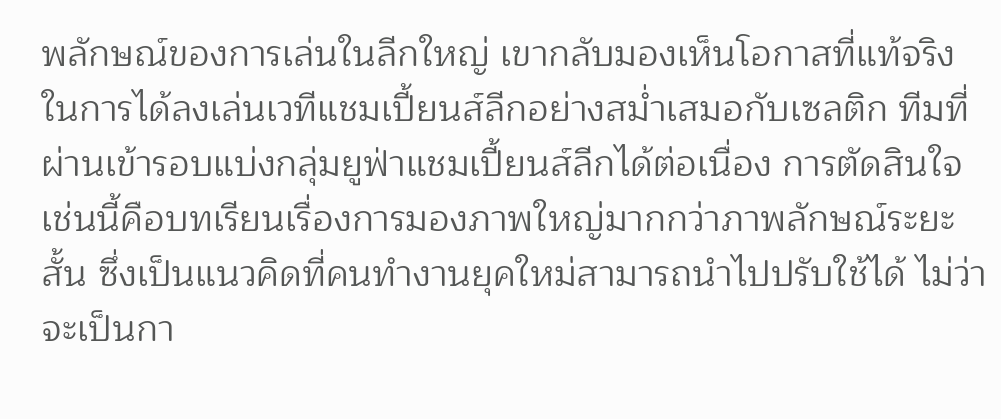พลักษณ์ของการเล่นในลีกใหญ่ เขากลับมองเห็นโอกาสที่แท้จริงในการได้ลงเล่นเวทีแชมเปี้ยนส์ลีกอย่างสม่ำเสมอกับเซลติก ทีมที่ผ่านเข้ารอบแบ่งกลุ่มยูฟ่าแชมเปี้ยนส์ลีกได้ต่อเนื่อง การตัดสินใจเช่นนี้คือบทเรียนเรื่องการมองภาพใหญ่มากกว่าภาพลักษณ์ระยะสั้น ซึ่งเป็นแนวคิดที่คนทำงานยุคใหม่สามารถนำไปปรับใช้ได้ ไม่ว่าจะเป็นกา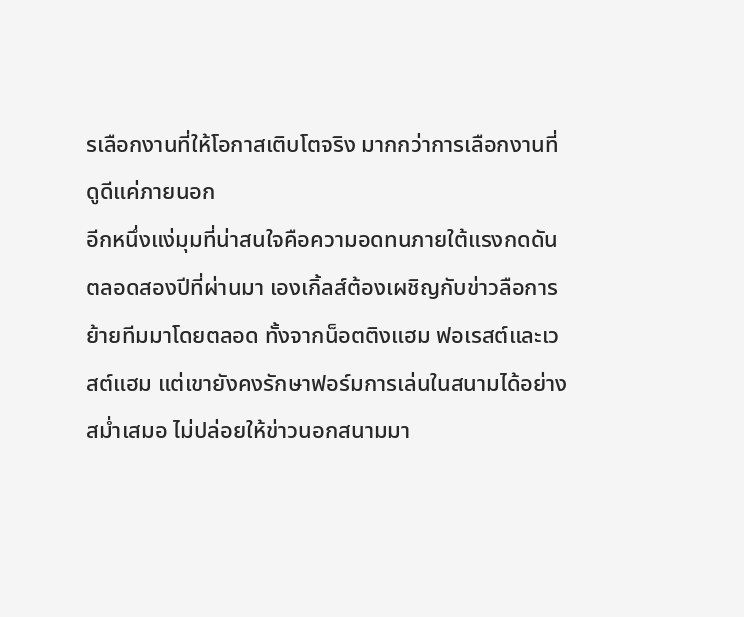รเลือกงานที่ให้โอกาสเติบโตจริง มากกว่าการเลือกงานที่ดูดีแค่ภายนอก
อีกหนึ่งแง่มุมที่น่าสนใจคือความอดทนภายใต้แรงกดดัน ตลอดสองปีที่ผ่านมา เองเกิ้ลส์ต้องเผชิญกับข่าวลือการย้ายทีมมาโดยตลอด ทั้งจากน็อตติงแฮม ฟอเรสต์และเวสต์แฮม แต่เขายังคงรักษาฟอร์มการเล่นในสนามได้อย่างสม่ำเสมอ ไม่ปล่อยให้ข่าวนอกสนามมา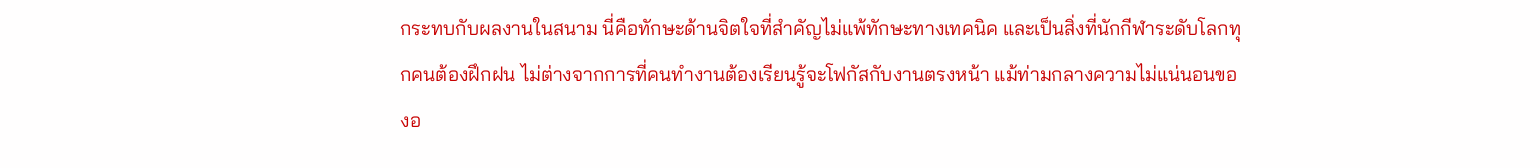กระทบกับผลงานในสนาม นี่คือทักษะด้านจิตใจที่สำคัญไม่แพ้ทักษะทางเทคนิค และเป็นสิ่งที่นักกีฬาระดับโลกทุกคนต้องฝึกฝน ไม่ต่างจากการที่คนทำงานต้องเรียนรู้จะโฟกัสกับงานตรงหน้า แม้ท่ามกลางความไม่แน่นอนของอ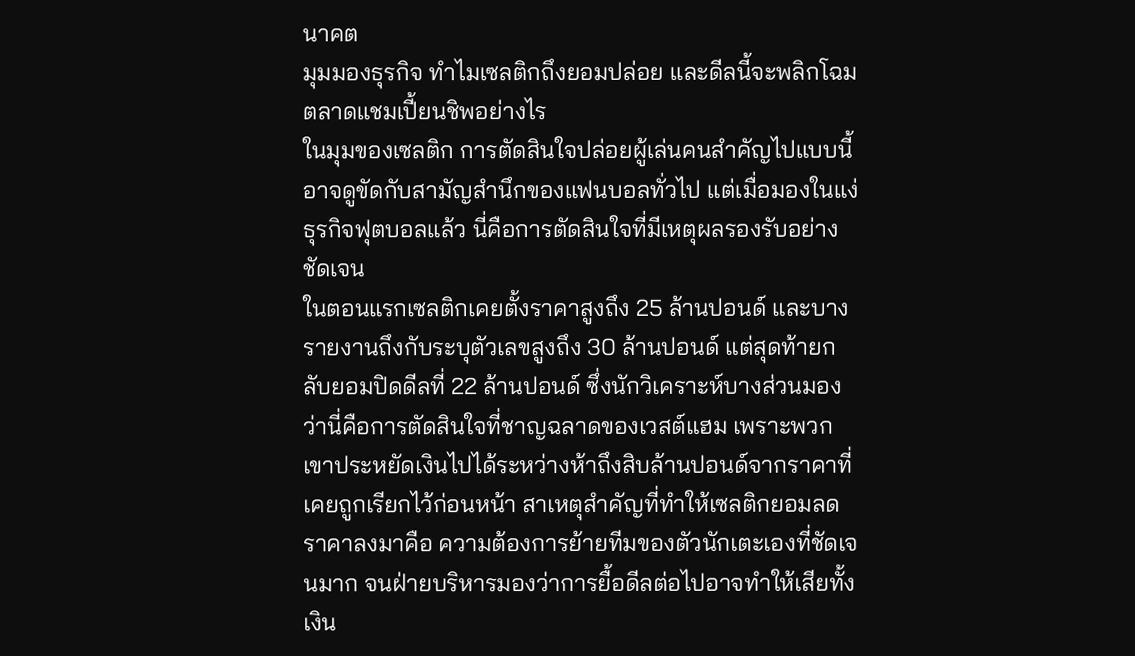นาคต
มุมมองธุรกิจ ทำไมเซลติกถึงยอมปล่อย และดีลนี้จะพลิกโฉมตลาดแชมเปี้ยนชิพอย่างไร
ในมุมของเซลติก การตัดสินใจปล่อยผู้เล่นคนสำคัญไปแบบนี้อาจดูขัดกับสามัญสำนึกของแฟนบอลทั่วไป แต่เมื่อมองในแง่ธุรกิจฟุตบอลแล้ว นี่คือการตัดสินใจที่มีเหตุผลรองรับอย่างชัดเจน
ในตอนแรกเซลติกเคยตั้งราคาสูงถึง 25 ล้านปอนด์ และบางรายงานถึงกับระบุตัวเลขสูงถึง 30 ล้านปอนด์ แต่สุดท้ายกลับยอมปิดดีลที่ 22 ล้านปอนด์ ซึ่งนักวิเคราะห์บางส่วนมองว่านี่คือการตัดสินใจที่ชาญฉลาดของเวสต์แฮม เพราะพวกเขาประหยัดเงินไปได้ระหว่างห้าถึงสิบล้านปอนด์จากราคาที่เคยถูกเรียกไว้ก่อนหน้า สาเหตุสำคัญที่ทำให้เซลติกยอมลดราคาลงมาคือ ความต้องการย้ายทีมของตัวนักเตะเองที่ชัดเจนมาก จนฝ่ายบริหารมองว่าการยื้อดีลต่อไปอาจทำให้เสียทั้งเงิน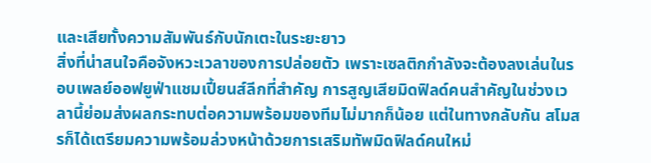และเสียทั้งความสัมพันธ์กับนักเตะในระยะยาว
สิ่งที่น่าสนใจคือจังหวะเวลาของการปล่อยตัว เพราะเซลติกกำลังจะต้องลงเล่นในรอบเพลย์ออฟยูฟ่าแชมเปี้ยนส์ลีกที่สำคัญ การสูญเสียมิดฟิลด์คนสำคัญในช่วงเวลานี้ย่อมส่งผลกระทบต่อความพร้อมของทีมไม่มากก็น้อย แต่ในทางกลับกัน สโมสรก็ได้เตรียมความพร้อมล่วงหน้าด้วยการเสริมทัพมิดฟิลด์คนใหม่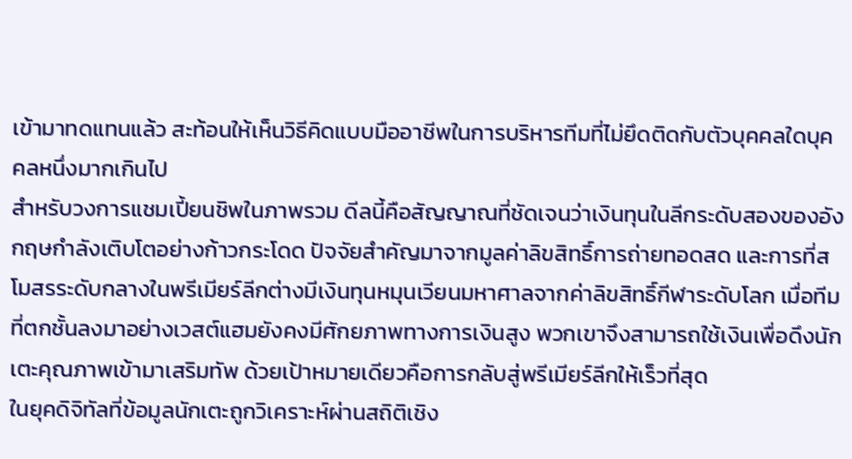เข้ามาทดแทนแล้ว สะท้อนให้เห็นวิธีคิดแบบมืออาชีพในการบริหารทีมที่ไม่ยึดติดกับตัวบุคคลใดบุคคลหนึ่งมากเกินไป
สำหรับวงการแชมเปี้ยนชิพในภาพรวม ดีลนี้คือสัญญาณที่ชัดเจนว่าเงินทุนในลีกระดับสองของอังกฤษกำลังเติบโตอย่างก้าวกระโดด ปัจจัยสำคัญมาจากมูลค่าลิขสิทธิ์การถ่ายทอดสด และการที่สโมสรระดับกลางในพรีเมียร์ลีกต่างมีเงินทุนหมุนเวียนมหาศาลจากค่าลิขสิทธิ์กีฬาระดับโลก เมื่อทีมที่ตกชั้นลงมาอย่างเวสต์แฮมยังคงมีศักยภาพทางการเงินสูง พวกเขาจึงสามารถใช้เงินเพื่อดึงนักเตะคุณภาพเข้ามาเสริมทัพ ด้วยเป้าหมายเดียวคือการกลับสู่พรีเมียร์ลีกให้เร็วที่สุด
ในยุคดิจิทัลที่ข้อมูลนักเตะถูกวิเคราะห์ผ่านสถิติเชิง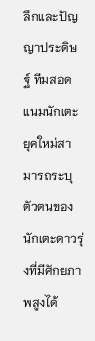ลึกและปัญญาประดิษฐ์ ทีมสอดแนมนักเตะยุคใหม่สามารถระบุตัวตนของนักเตะดาวรุ่งที่มีศักยภาพสูงได้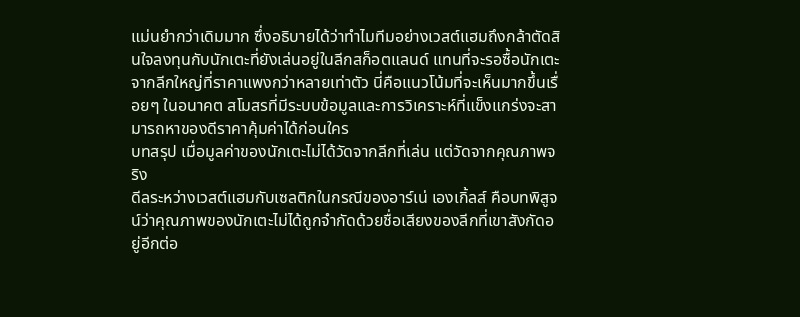แม่นยำกว่าเดิมมาก ซึ่งอธิบายได้ว่าทำไมทีมอย่างเวสต์แฮมถึงกล้าตัดสินใจลงทุนกับนักเตะที่ยังเล่นอยู่ในลีกสก็อตแลนด์ แทนที่จะรอซื้อนักเตะจากลีกใหญ่ที่ราคาแพงกว่าหลายเท่าตัว นี่คือแนวโน้มที่จะเห็นมากขึ้นเรื่อยๆ ในอนาคต สโมสรที่มีระบบข้อมูลและการวิเคราะห์ที่แข็งแกร่งจะสามารถหาของดีราคาคุ้มค่าได้ก่อนใคร
บทสรุป เมื่อมูลค่าของนักเตะไม่ได้วัดจากลีกที่เล่น แต่วัดจากคุณภาพจริง
ดีลระหว่างเวสต์แฮมกับเซลติกในกรณีของอาร์เน่ เองเกิ้ลส์ คือบทพิสูจน์ว่าคุณภาพของนักเตะไม่ได้ถูกจำกัดด้วยชื่อเสียงของลีกที่เขาสังกัดอยู่อีกต่อ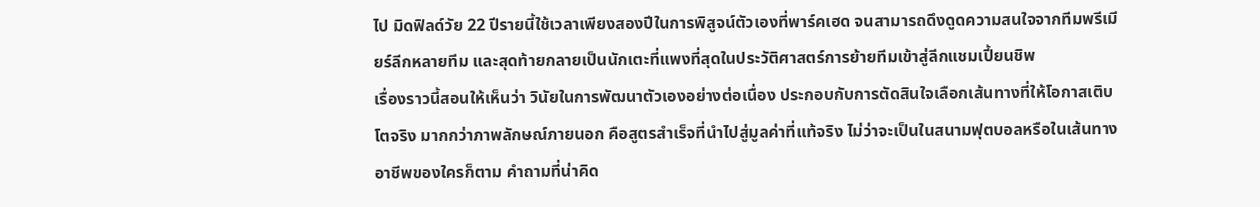ไป มิดฟิลด์วัย 22 ปีรายนี้ใช้เวลาเพียงสองปีในการพิสูจน์ตัวเองที่พาร์คเฮด จนสามารถดึงดูดความสนใจจากทีมพรีเมียร์ลีกหลายทีม และสุดท้ายกลายเป็นนักเตะที่แพงที่สุดในประวัติศาสตร์การย้ายทีมเข้าสู่ลีกแชมเปี้ยนชิพ
เรื่องราวนี้สอนให้เห็นว่า วินัยในการพัฒนาตัวเองอย่างต่อเนื่อง ประกอบกับการตัดสินใจเลือกเส้นทางที่ให้โอกาสเติบโตจริง มากกว่าภาพลักษณ์ภายนอก คือสูตรสำเร็จที่นำไปสู่มูลค่าที่แท้จริง ไม่ว่าจะเป็นในสนามฟุตบอลหรือในเส้นทางอาชีพของใครก็ตาม คำถามที่น่าคิด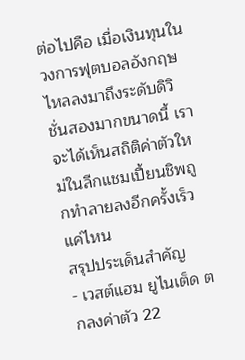ต่อไปคือ เมื่อเงินทุนในวงการฟุตบอลอังกฤษไหลลงมาถึงระดับดิวิชั่นสองมากขนาดนี้ เราจะได้เห็นสถิติค่าตัวใหม่ในลีกแชมเปี้ยนชิพถูกทำลายลงอีกครั้งเร็วแค่ไหน
สรุปประเด็นสำคัญ
- เวสต์แฮม ยูไนเต็ด ตกลงค่าตัว 22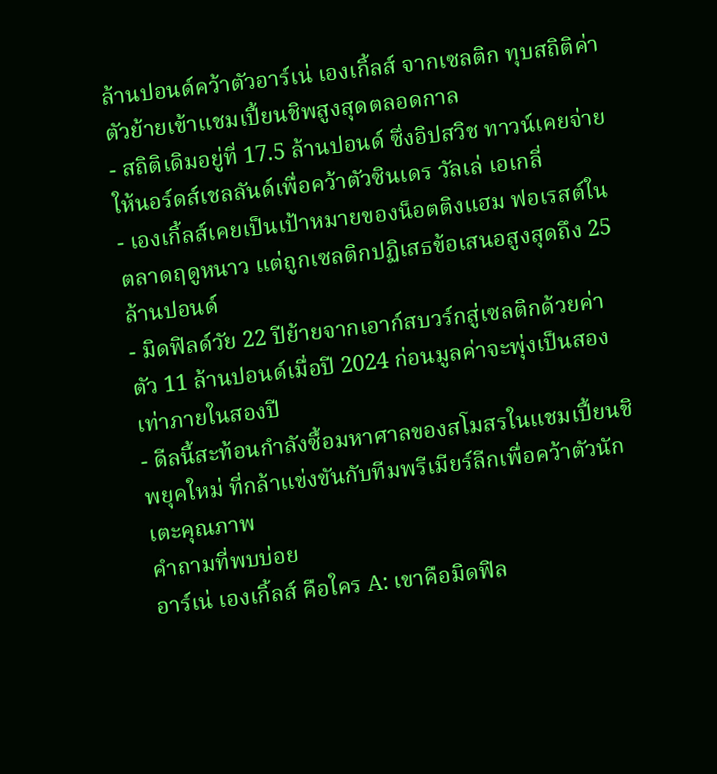ล้านปอนด์คว้าตัวอาร์เน่ เองเกิ้ลส์ จากเซลติก ทุบสถิติค่าตัวย้ายเข้าแชมเปี้ยนชิพสูงสุดตลอดกาล
- สถิติเดิมอยู่ที่ 17.5 ล้านปอนด์ ซึ่งอิปสวิช ทาวน์เคยจ่ายให้นอร์ดส์เชลลันด์เพื่อคว้าตัวซินเดร วัลเล่ เอเกลี่
- เองเกิ้ลส์เคยเป็นเป้าหมายของน็อตติงแฮม ฟอเรสต์ในตลาดฤดูหนาว แต่ถูกเซลติกปฏิเสธข้อเสนอสูงสุดถึง 25 ล้านปอนด์
- มิดฟิลด์วัย 22 ปีย้ายจากเอาก์สบวร์กสู่เซลติกด้วยค่าตัว 11 ล้านปอนด์เมื่อปี 2024 ก่อนมูลค่าจะพุ่งเป็นสองเท่าภายในสองปี
- ดีลนี้สะท้อนกำลังซื้อมหาศาลของสโมสรในแชมเปี้ยนชิพยุคใหม่ ที่กล้าแข่งขันกับทีมพรีเมียร์ลีกเพื่อคว้าตัวนักเตะคุณภาพ
คำถามที่พบบ่อย
อาร์เน่ เองเกิ้ลส์ คือใคร A: เขาคือมิดฟิล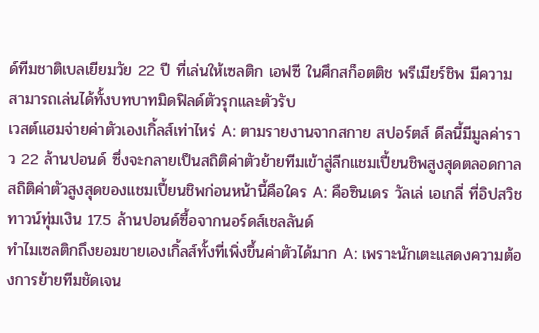ด์ทีมชาติเบลเยียมวัย 22 ปี ที่เล่นให้เซลติก เอฟซี ในศึกสก็อตติช พรีเมียร์ชิพ มีความสามารถเล่นได้ทั้งบทบาทมิดฟิลด์ตัวรุกและตัวรับ
เวสต์แฮมจ่ายค่าตัวเองเกิ้ลส์เท่าไหร่ A: ตามรายงานจากสกาย สปอร์ตส์ ดีลนี้มีมูลค่าราว 22 ล้านปอนด์ ซึ่งจะกลายเป็นสถิติค่าตัวย้ายทีมเข้าสู่ลีกแชมเปี้ยนชิพสูงสุดตลอดกาล
สถิติค่าตัวสูงสุดของแชมเปี้ยนชิพก่อนหน้านี้คือใคร A: คือซินเดร วัลเล่ เอเกลี่ ที่อิปสวิช ทาวน์ทุ่มเงิน 17.5 ล้านปอนด์ซื้อจากนอร์ดส์เชลลันด์
ทำไมเซลติกถึงยอมขายเองเกิ้ลส์ทั้งที่เพิ่งขึ้นค่าตัวได้มาก A: เพราะนักเตะแสดงความต้องการย้ายทีมชัดเจน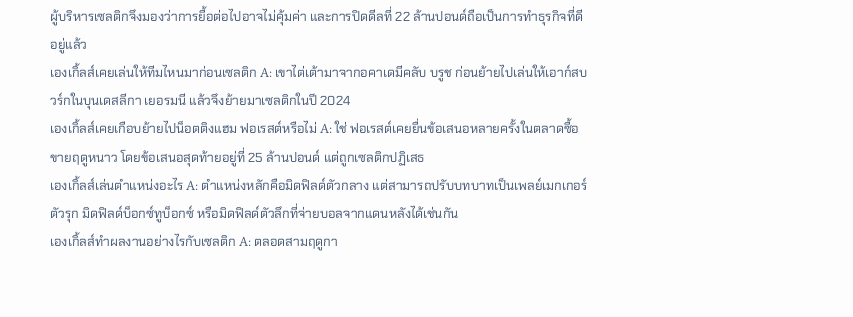ผู้บริหารเซลติกจึงมองว่าการยื้อต่อไปอาจไม่คุ้มค่า และการปิดดีลที่ 22 ล้านปอนด์ถือเป็นการทำธุรกิจที่ดีอยู่แล้ว
เองเกิ้ลส์เคยเล่นให้ทีมไหนมาก่อนเซลติก A: เขาไต่เต้ามาจากอคาเดมีคลับ บรูช ก่อนย้ายไปเล่นให้เอาก์สบวร์กในบุนเดสลีกา เยอรมนี แล้วจึงย้ายมาเซลติกในปี 2024
เองเกิ้ลส์เคยเกือบย้ายไปน็อตติงแฮม ฟอเรสต์หรือไม่ A: ใช่ ฟอเรสต์เคยยื่นข้อเสนอหลายครั้งในตลาดซื้อขายฤดูหนาว โดยข้อเสนอสุดท้ายอยู่ที่ 25 ล้านปอนด์ แต่ถูกเซลติกปฏิเสธ
เองเกิ้ลส์เล่นตำแหน่งอะไร A: ตำแหน่งหลักคือมิดฟิลด์ตัวกลาง แต่สามารถปรับบทบาทเป็นเพลย์เมกเกอร์ตัวรุก มิดฟิลด์บ็อกซ์ทูบ็อกซ์ หรือมิดฟิลด์ตัวลึกที่จ่ายบอลจากแดนหลังได้เช่นกัน
เองเกิ้ลส์ทำผลงานอย่างไรกับเซลติก A: ตลอดสามฤดูกา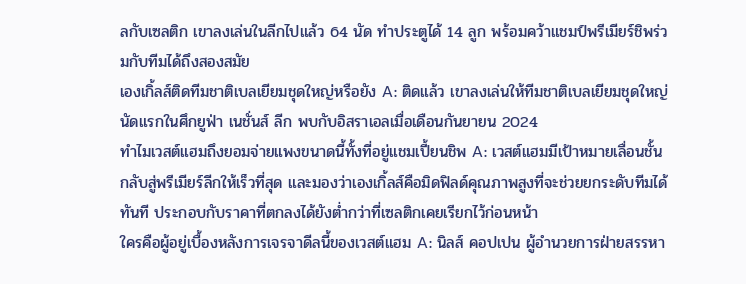ลกับเซลติก เขาลงเล่นในลีกไปแล้ว 64 นัด ทำประตูได้ 14 ลูก พร้อมคว้าแชมป์พรีเมียร์ชิพร่วมกับทีมได้ถึงสองสมัย
เองเกิ้ลส์ติดทีมชาติเบลเยียมชุดใหญ่หรือยัง A: ติดแล้ว เขาลงเล่นให้ทีมชาติเบลเยียมชุดใหญ่นัดแรกในศึกยูฟ่า เนชั่นส์ ลีก พบกับอิสราเอลเมื่อเดือนกันยายน 2024
ทำไมเวสต์แฮมถึงยอมจ่ายแพงขนาดนี้ทั้งที่อยู่แชมเปี้ยนชิพ A: เวสต์แฮมมีเป้าหมายเลื่อนชั้นกลับสู่พรีเมียร์ลีกให้เร็วที่สุด และมองว่าเองเกิ้ลส์คือมิดฟิลด์คุณภาพสูงที่จะช่วยยกระดับทีมได้ทันที ประกอบกับราคาที่ตกลงได้ยังต่ำกว่าที่เซลติกเคยเรียกไว้ก่อนหน้า
ใครคือผู้อยู่เบื้องหลังการเจรจาดีลนี้ของเวสต์แฮม A: นิลส์ คอปเปน ผู้อำนวยการฝ่ายสรรหา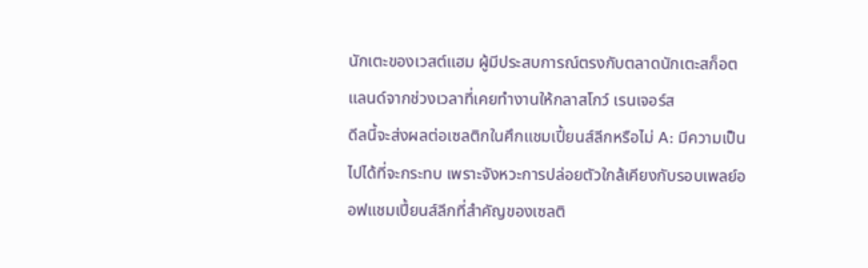นักเตะของเวสต์แฮม ผู้มีประสบการณ์ตรงกับตลาดนักเตะสก็อตแลนด์จากช่วงเวลาที่เคยทำงานให้กลาสโกว์ เรนเจอร์ส
ดีลนี้จะส่งผลต่อเซลติกในศึกแชมเปี้ยนส์ลีกหรือไม่ A: มีความเป็นไปได้ที่จะกระทบ เพราะจังหวะการปล่อยตัวใกล้เคียงกับรอบเพลย์ออฟแชมเปี้ยนส์ลีกที่สำคัญของเซลติ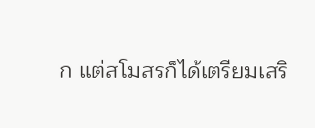ก แต่สโมสรก็ได้เตรียมเสริ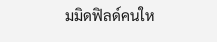มมิดฟิลด์คนให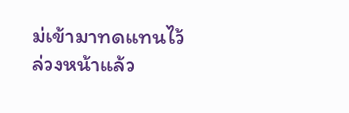ม่เข้ามาทดแทนไว้ล่วงหน้าแล้ว